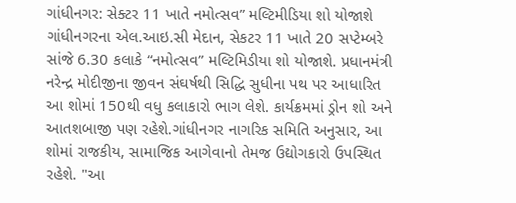ગાંધીનગર: સેક્ટર 11 ખાતે નમોત્સવ” મલ્ટિમીડિયા શો યોજાશે
ગાંધીનગરના એલ.આઇ.સી મેદાન, સેકટર 11 ખાતે 20 સપ્ટેમ્બરે સાંજે 6.30 કલાકે “નમોત્સવ” મલ્ટિમિડીયા શો યોજાશે. પ્રધાનમંત્રી નરેન્દ્ર મોદીજીના જીવન સંઘર્ષથી સિદ્ધિ સુધીના પથ પર આધારિત આ શોમાં 150થી વધુ કલાકારો ભાગ લેશે. કાર્યક્રમમાં ડ્રોન શો અને આતશબાજી પણ રહેશે.ગાંધીનગર નાગરિક સમિતિ અનુસાર, આ શોમાં રાજકીય, સામાજિક આગેવાનો તેમજ ઉદ્યોગકારો ઉપસ્થિત રહેશે. "આ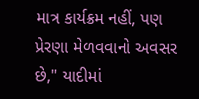માત્ર કાર્યક્રમ નહીં, પણ પ્રેરણા મેળવવાનો અવસર છે," યાદીમાં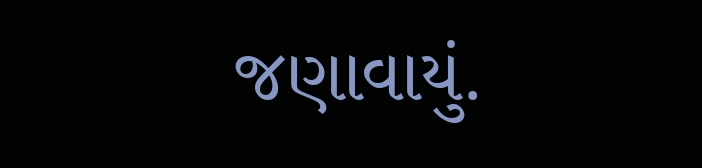જણાવાયું.